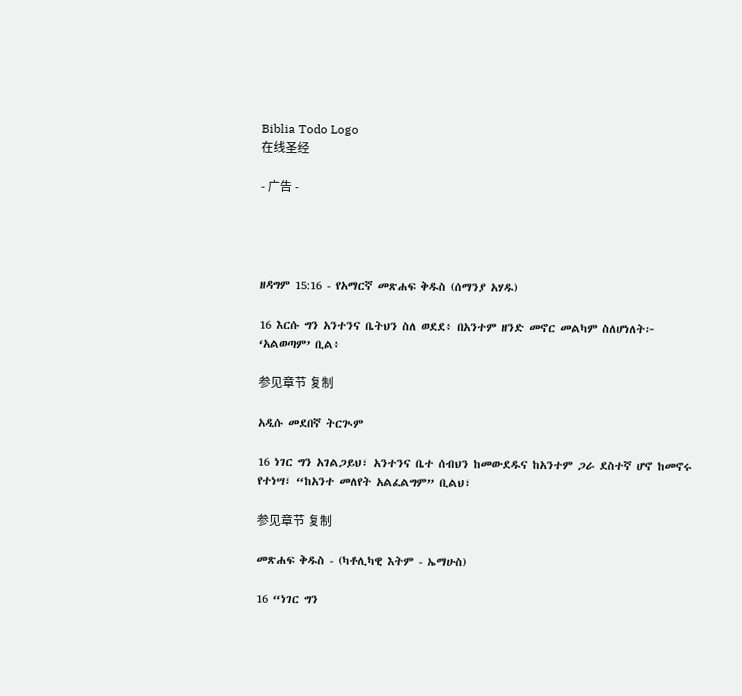Biblia Todo Logo
在线圣经

- 广告 -




ዘዳግም 15:16 - የአማርኛ መጽሐፍ ቅዱስ (ሰማንያ አሃዱ)

16 እርሱ ግን አንተንና ቤትህን ስለ ወደደ፥ በአንተም ዘንድ መኖር መልካም ስለሆነለት፦ ‘አልወጣም’ ቢል፥

参见章节 复制

አዲሱ መደበኛ ትርጒም

16 ነገር ግን አገልጋይህ፣ አንተንና ቤተ ሰብህን ከመውደዱና ከአንተም ጋራ ደስተኛ ሆኖ ከመኖሩ የተነሣ፣ “ከአንተ መለየት አልፈልግም” ቢልህ፣

参见章节 复制

መጽሐፍ ቅዱስ - (ካቶሊካዊ እትም - ኤማሁስ)

16 “ነገር ግን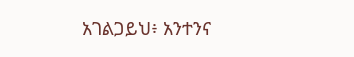አገልጋይህ፥ አንተንና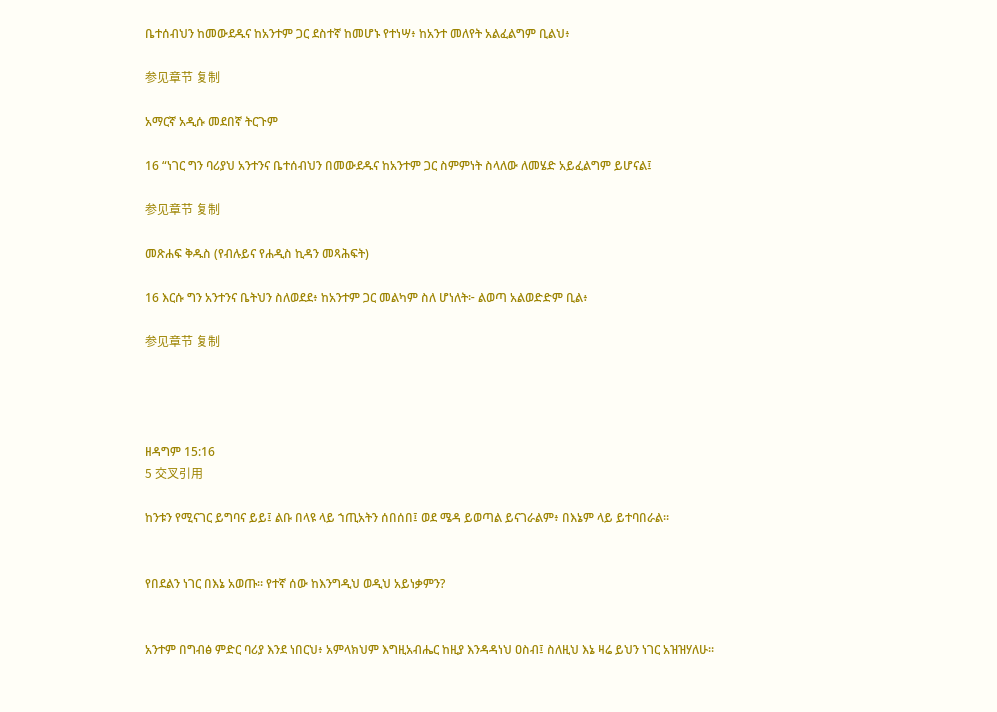ቤተሰብህን ከመውደዱና ከአንተም ጋር ደስተኛ ከመሆኑ የተነሣ፥ ከአንተ መለየት አልፈልግም ቢልህ፥

参见章节 复制

አማርኛ አዲሱ መደበኛ ትርጉም

16 “ነገር ግን ባሪያህ አንተንና ቤተሰብህን በመውደዱና ከአንተም ጋር ስምምነት ስላለው ለመሄድ አይፈልግም ይሆናል፤

参见章节 复制

መጽሐፍ ቅዱስ (የብሉይና የሐዲስ ኪዳን መጻሕፍት)

16 እርሱ ግን አንተንና ቤትህን ስለወደደ፥ ከአንተም ጋር መልካም ስለ ሆነለት፦ ልወጣ አልወድድም ቢል፥

参见章节 复制




ዘዳግም 15:16
5 交叉引用

ከንቱን የሚናገር ይግባና ይይ፤ ልቡ በላዩ ላይ ኀጢአትን ሰበሰበ፤ ወደ ሜዳ ይወጣል ይናገራልም፥ በእኔም ላይ ይተባበራል።


የበደልን ነገር በእኔ አወጡ። የተኛ ሰው ከእንግዲህ ወዲህ አይነቃምን?


አንተም በግብፅ ምድር ባሪያ እንደ ነበርህ፥ አምላክህም እግዚአብሔር ከዚያ እንዳዳነህ ዐስብ፤ ስለዚህ እኔ ዛሬ ይህን ነገር አዝዝሃለሁ።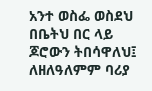አንተ ወስፌ ወስደህ በቤትህ በር ላይ ጆሮውን ትበሳዋለህ፤ ለዘለዓለምም ባሪያ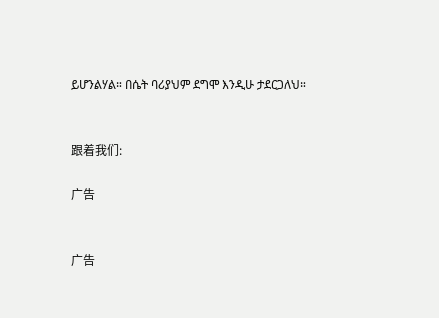ይሆንልሃል። በሴት ባሪያህም ደግሞ እንዲሁ ታደርጋለህ።


跟着我们:

广告


广告